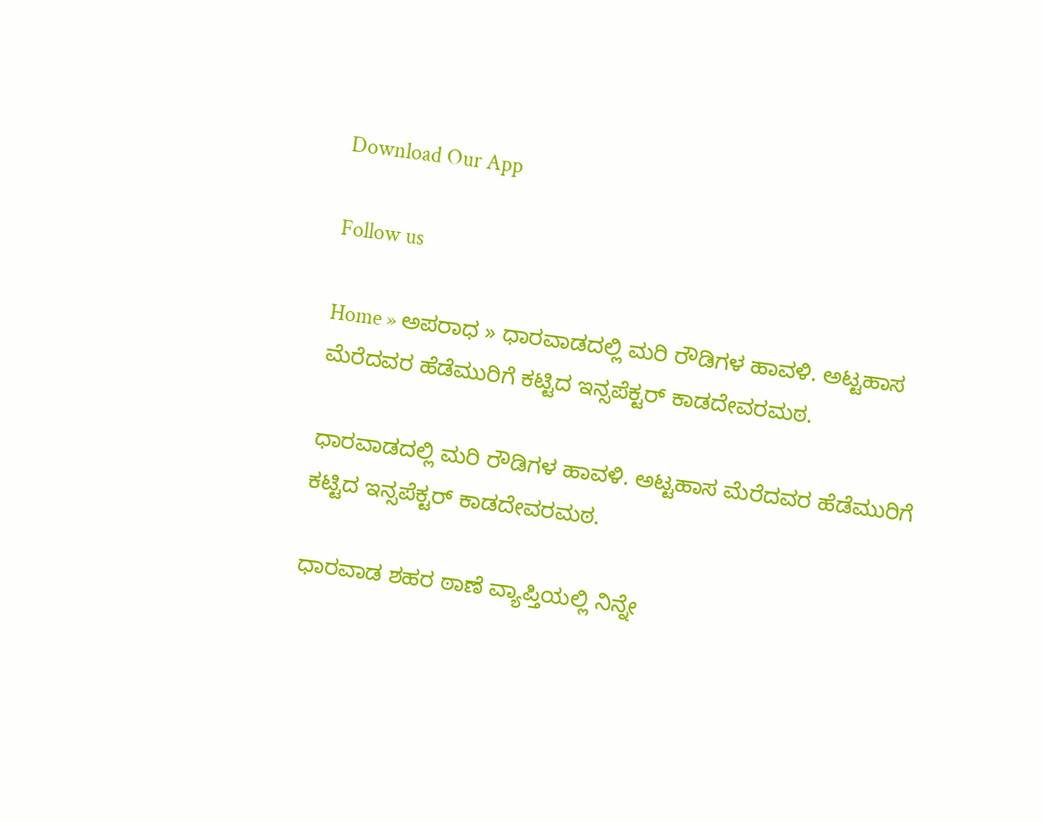Download Our App

Follow us

Home » ಅಪರಾಧ » ಧಾರವಾಡದಲ್ಲಿ ಮರಿ ರೌಡಿಗಳ ಹಾವಳಿ. ಅಟ್ಟಹಾಸ ಮೆರೆದವರ ಹೆಡೆಮುರಿಗೆ ಕಟ್ಟಿದ ಇನ್ಸಪೆಕ್ಟರ್ ಕಾಡದೇವರಮಠ.

ಧಾರವಾಡದಲ್ಲಿ ಮರಿ ರೌಡಿಗಳ ಹಾವಳಿ. ಅಟ್ಟಹಾಸ ಮೆರೆದವರ ಹೆಡೆಮುರಿಗೆ ಕಟ್ಟಿದ ಇನ್ಸಪೆಕ್ಟರ್ ಕಾಡದೇವರಮಠ.

ಧಾರವಾಡ ಶಹರ ಠಾಣೆ ವ್ಯಾಪ್ತಿಯಲ್ಲಿ ನಿನ್ನೇ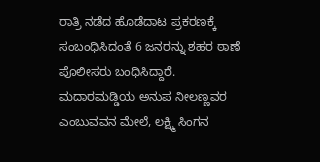ರಾತ್ರಿ ನಡೆದ ಹೊಡೆದಾಟ ಪ್ರಕರಣಕ್ಕೆ ಸಂಬಂಧಿಸಿದಂತೆ 6 ಜನರನ್ನು ಶಹರ ಠಾಣೆ ಪೊಲೀಸರು ಬಂಧಿಸಿದ್ದಾರೆ. ಮದಾರಮಡ್ಡಿಯ ಅನುಪ ನೀಲಣ್ಣವರ ಎಂಬುವವನ ಮೇಲೆ, ಲಕ್ಷ್ಮಿ ಸಿಂಗನ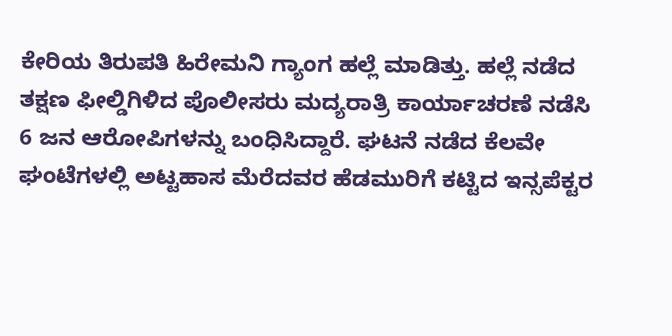ಕೇರಿಯ ತಿರುಪತಿ ಹಿರೇಮನಿ ಗ್ಯಾಂಗ ಹಲ್ಲೆ ಮಾಡಿತ್ತು. ಹಲ್ಲೆ ನಡೆದ ತಕ್ಷಣ ಫೀಲ್ಡಿಗಿಳಿದ ಪೊಲೀಸರು ಮದ್ಯರಾತ್ರಿ ಕಾರ್ಯಾಚರಣೆ ನಡೆಸಿ 6 ಜನ ಆರೋಪಿಗಳನ್ನು ಬಂಧಿಸಿದ್ದಾರೆ. ಘಟನೆ ನಡೆದ ಕೆಲವೇ ಘಂಟೆಗಳಲ್ಲಿ ಅಟ್ಟಹಾಸ ಮೆರೆದವರ ಹೆಡಮುರಿಗೆ ಕಟ್ಟಿದ ಇನ್ಸಪೆಕ್ಟರ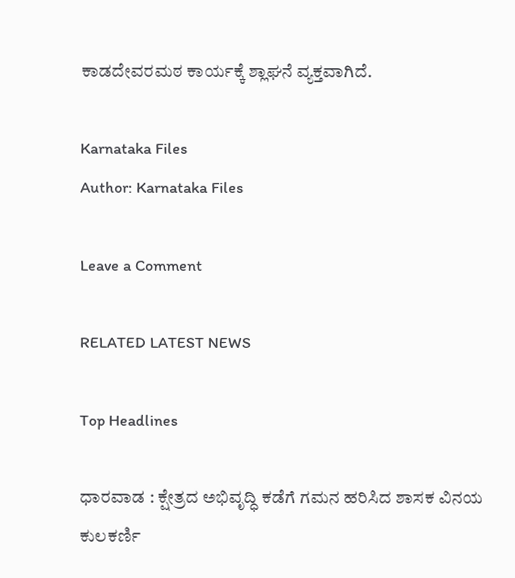ಕಾಡದೇವರಮಠ ಕಾರ್ಯಕ್ಕೆ ಶ್ಲಾಘನೆ ವ್ಯಕ್ತವಾಗಿದೆ.

Karnataka Files
Author: Karnataka Files

Leave a Comment

RELATED LATEST NEWS

Top Headlines

ಧಾರವಾಡ : ಕ್ಷೇತ್ರದ ಅಭಿವೃದ್ಧಿ ಕಡೆಗೆ ಗಮನ ಹರಿಸಿದ ಶಾಸಕ ವಿನಯ ಕುಲಕರ್ಣಿ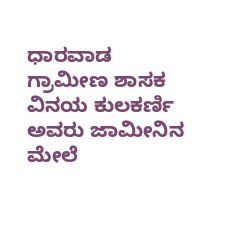ಧಾರವಾಡ ಗ್ರಾಮೀಣ ಶಾಸಕ ವಿನಯ ಕುಲಕರ್ಣಿ ಅವರು ಜಾಮೀನಿನ ಮೇಲೆ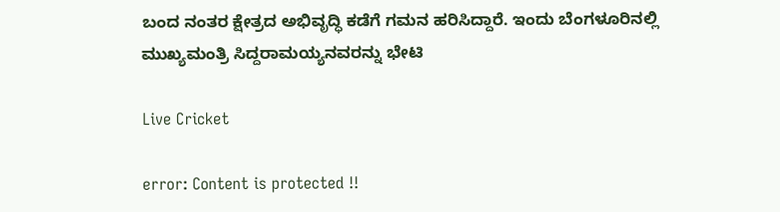ಬಂದ ನಂತರ ಕ್ಷೇತ್ರದ ಅಭಿವೃದ್ಧಿ ಕಡೆಗೆ ಗಮನ ಹರಿಸಿದ್ದಾರೆ. ಇಂದು ಬೆಂಗಳೂರಿನಲ್ಲಿ ಮುಖ್ಯಮಂತ್ರಿ ಸಿದ್ದರಾಮಯ್ಯನವರನ್ನು ಭೇಟಿ

Live Cricket

error: Content is protected !!